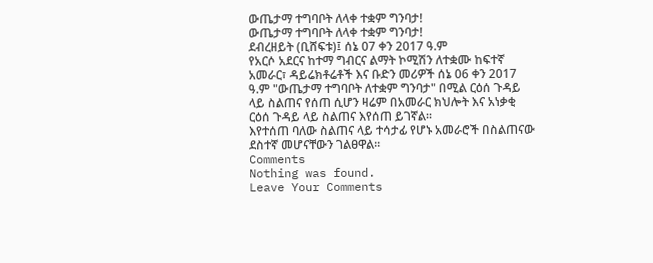ውጤታማ ተግባቦት ለላቀ ተቋም ግንባታ!
ውጤታማ ተግባቦት ለላቀ ተቋም ግንባታ!
ደብረዘይት (ቢሸፍቱ)፤ ሰኔ 07 ቀን 2017 ዓ.ም
የአርሶ አደርና ከተማ ግብርና ልማት ኮሚሽን ለተቋሙ ከፍተኛ አመራር፣ ዳይሬክቶሬቶች እና ቡድን መሪዎች ሰኔ 06 ቀን 2017 ዓ.ም "ውጤታማ ተግባቦት ለተቋም ግንባታ" በሚል ርዕሰ ጉዳይ ላይ ስልጠና የሰጠ ሲሆን ዛሬም በአመራር ክህሎት እና አነቃቂ ርዕሰ ጉዳይ ላይ ስልጠና እየሰጠ ይገኛል።
እየተሰጠ ባለው ስልጠና ላይ ተሳታፊ የሆኑ አመራሮች በስልጠናው ደስተኛ መሆናቸውን ገልፀዋል።
Comments
Nothing was found.
Leave Your Comments